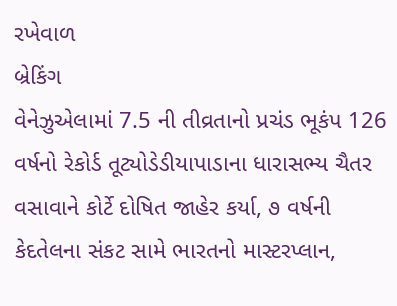રખેવાળ
બ્રેકિંગ
વેનેઝુએલામાં 7.5 ની તીવ્રતાનો પ્રચંડ ભૂકંપ 126 વર્ષનો રેકોર્ડ તૂટ્યોડેડીયાપાડાના ધારાસભ્ય ચૈતર વસાવાને કોર્ટે દોષિત જાહેર કર્યા, ૭ વર્ષની કેદતેલના સંકટ સામે ભારતનો માસ્ટરપ્લાન,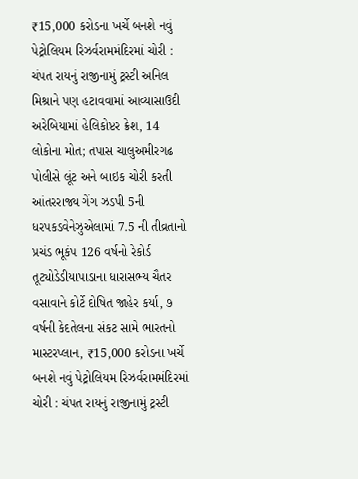₹15,000 કરોડના ખર્ચે બનશે નવું પેટ્રોલિયમ રિઝર્વરામમંદિરમાં ચોરી : ચંપત રાયનું રાજીનામું ટ્રસ્ટી અનિલ મિશ્રાને પણ હટાવવામાં આવ્યાસાઉદી અરેબિયામાં હેલિકોપ્ટર ક્રેશ, 14 લોકોના મોત; તપાસ ચાલુઅમીરગઢ પોલીસે લૂંટ અને બાઇક ચોરી કરતી આંતરરાજ્ય ગેંગ ઝડપી 5ની ધરપકડવેનેઝુએલામાં 7.5 ની તીવ્રતાનો પ્રચંડ ભૂકંપ 126 વર્ષનો રેકોર્ડ તૂટ્યોડેડીયાપાડાના ધારાસભ્ય ચૈતર વસાવાને કોર્ટે દોષિત જાહેર કર્યા, ૭ વર્ષની કેદતેલના સંકટ સામે ભારતનો માસ્ટરપ્લાન, ₹15,000 કરોડના ખર્ચે બનશે નવું પેટ્રોલિયમ રિઝર્વરામમંદિરમાં ચોરી : ચંપત રાયનું રાજીનામું ટ્રસ્ટી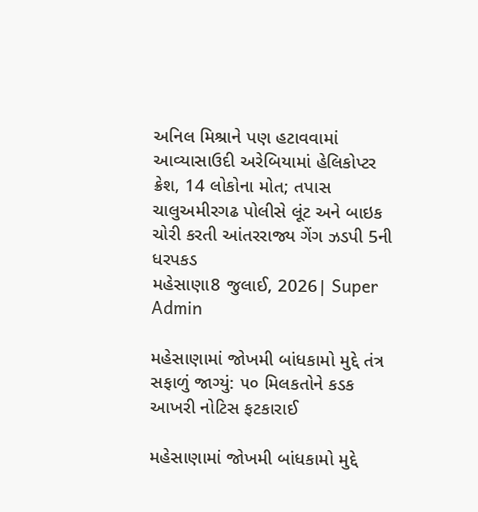અનિલ મિશ્રાને પણ હટાવવામાં આવ્યાસાઉદી અરેબિયામાં હેલિકોપ્ટર ક્રેશ, 14 લોકોના મોત; તપાસ ચાલુઅમીરગઢ પોલીસે લૂંટ અને બાઇક ચોરી કરતી આંતરરાજ્ય ગેંગ ઝડપી 5ની ધરપકડ
મહેસાણા8 જુલાઈ, 2026| Super Admin

મહેસાણામાં જોખમી બાંધકામો મુદ્દે તંત્ર સફાળું જાગ્યું: ૫૦ મિલકતોને કડક આખરી નોટિસ ફટકારાઈ

મહેસાણામાં જોખમી બાંધકામો મુદ્દે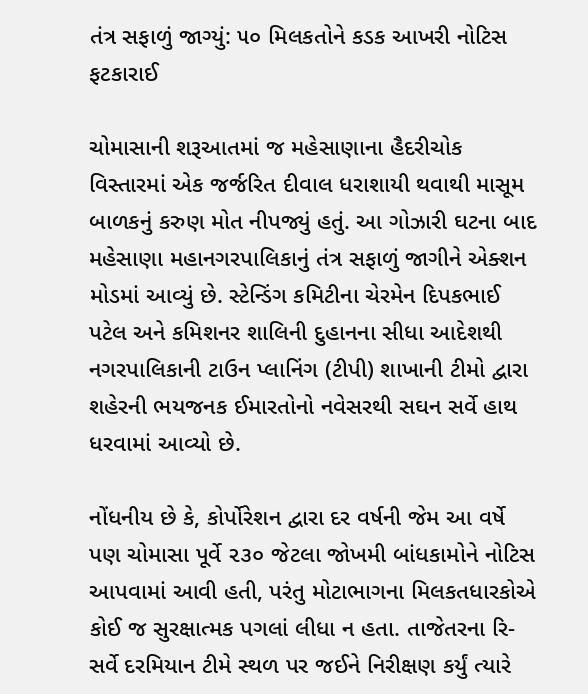તંત્ર સફાળું જાગ્યું: ૫૦ મિલકતોને કડક આખરી નોટિસ ફટકારાઈ

ચોમાસાની શરૂઆતમાં જ મહેસાણાના હૈદરીચોક વિસ્તારમાં એક જર્જરિત દીવાલ ધરાશાયી થવાથી માસૂમ બાળકનું કરુણ મોત નીપજ્યું હતું. આ ગોઝારી ઘટના બાદ મહેસાણા મહાનગરપાલિકાનું તંત્ર સફાળું જાગીને એક્શન મોડમાં આવ્યું છે. સ્ટેન્ડિંગ કમિટીના ચેરમેન દિપકભાઈ પટેલ અને કમિશનર શાલિની દુહાનના સીધા આદેશથી નગરપાલિકાની ટાઉન પ્લાનિંગ (ટીપી) શાખાની ટીમો દ્વારા શહેરની ભયજનક ઈમારતોનો નવેસરથી સઘન સર્વે હાથ ધરવામાં આવ્યો છે.

નોંધનીય છે કે, કોર્પોરેશન દ્વારા દર વર્ષની જેમ આ વર્ષે પણ ચોમાસા પૂર્વે ૨૩૦ જેટલા જોખમી બાંધકામોને નોટિસ આપવામાં આવી હતી, પરંતુ મોટાભાગના મિલકતધારકોએ કોઈ જ સુરક્ષાત્મક પગલાં લીધા ન હતા. તાજેતરના રિ-સર્વે દરમિયાન ટીમે સ્થળ પર જઈને નિરીક્ષણ કર્યું ત્યારે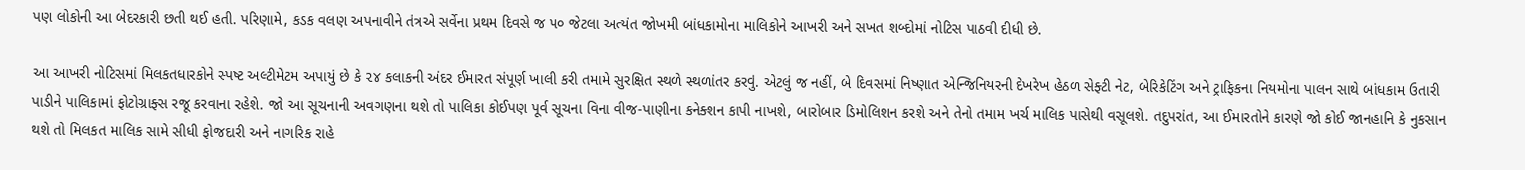પણ લોકોની આ બેદરકારી છતી થઈ હતી. પરિણામે, કડક વલણ અપનાવીને તંત્રએ સર્વેના પ્રથમ દિવસે જ ૫૦ જેટલા અત્યંત જોખમી બાંધકામોના માલિકોને આખરી અને સખત શબ્દોમાં નોટિસ પાઠવી દીધી છે.

આ આખરી નોટિસમાં મિલકતધારકોને સ્પષ્ટ અલ્ટીમેટમ અપાયું છે કે ૨૪ કલાકની અંદર ઈમારત સંપૂર્ણ ખાલી કરી તમામે સુરક્ષિત સ્થળે સ્થળાંતર કરવું. એટલું જ નહીં, બે દિવસમાં નિષ્ણાત એન્જિનિયરની દેખરેખ હેઠળ સેફ્ટી નેટ, બેરિકેટિંગ અને ટ્રાફિકના નિયમોના પાલન સાથે બાંધકામ ઉતારી પાડીને પાલિકામાં ફોટોગ્રાફ્સ રજૂ કરવાના રહેશે. જો આ સૂચનાની અવગણના થશે તો પાલિકા કોઈપણ પૂર્વ સૂચના વિના વીજ-પાણીના કનેક્શન કાપી નાખશે, બારોબાર ડિમોલિશન કરશે અને તેનો તમામ ખર્ચ માલિક પાસેથી વસૂલશે. તદુપરાંત, આ ઈમારતોને કારણે જો કોઈ જાનહાનિ કે નુકસાન થશે તો મિલકત માલિક સામે સીધી ફોજદારી અને નાગરિક રાહે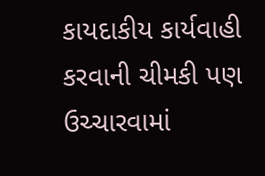કાયદાકીય કાર્યવાહી કરવાની ચીમકી પણ ઉચ્ચારવામાં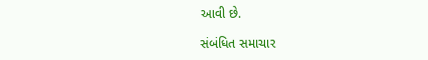આવી છે.

સંબંધિત સમાચાર